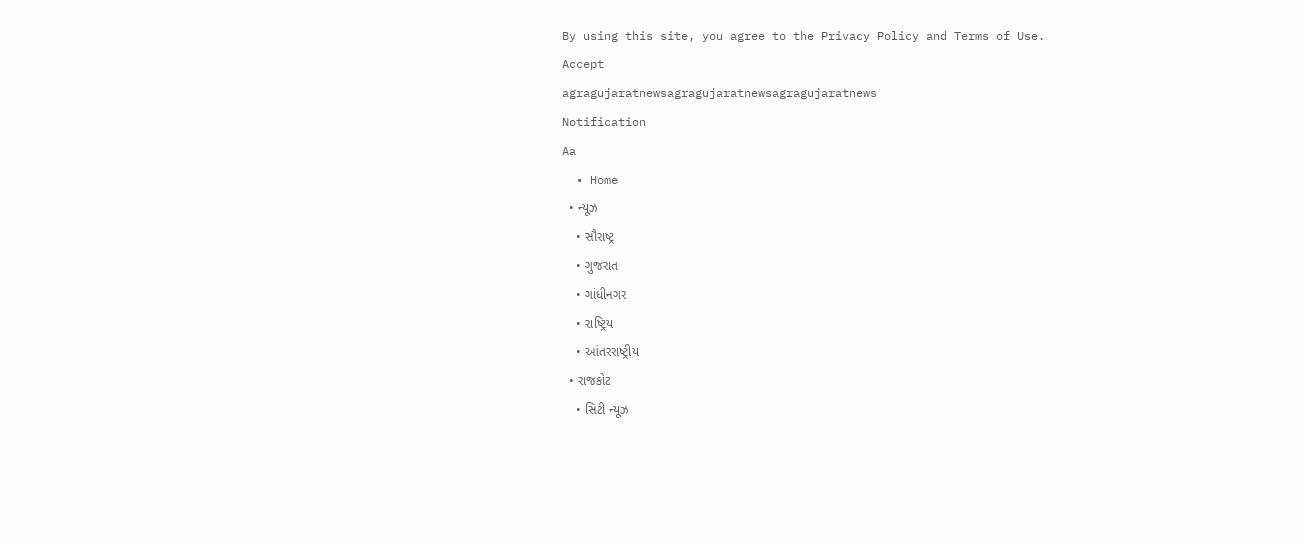By using this site, you agree to the Privacy Policy and Terms of Use.
Accept
agragujaratnewsagragujaratnewsagragujaratnews
Notification
Aa
  • Home
  • ન્યૂઝ
    • સૌરાષ્ટ્ર
    • ગુજરાત
    • ગાંધીનગર
    • રાષ્ટ્રિય
    • આંતરરાષ્ટ્રીય
  • રાજકોટ
    • સિટી ન્યૂઝ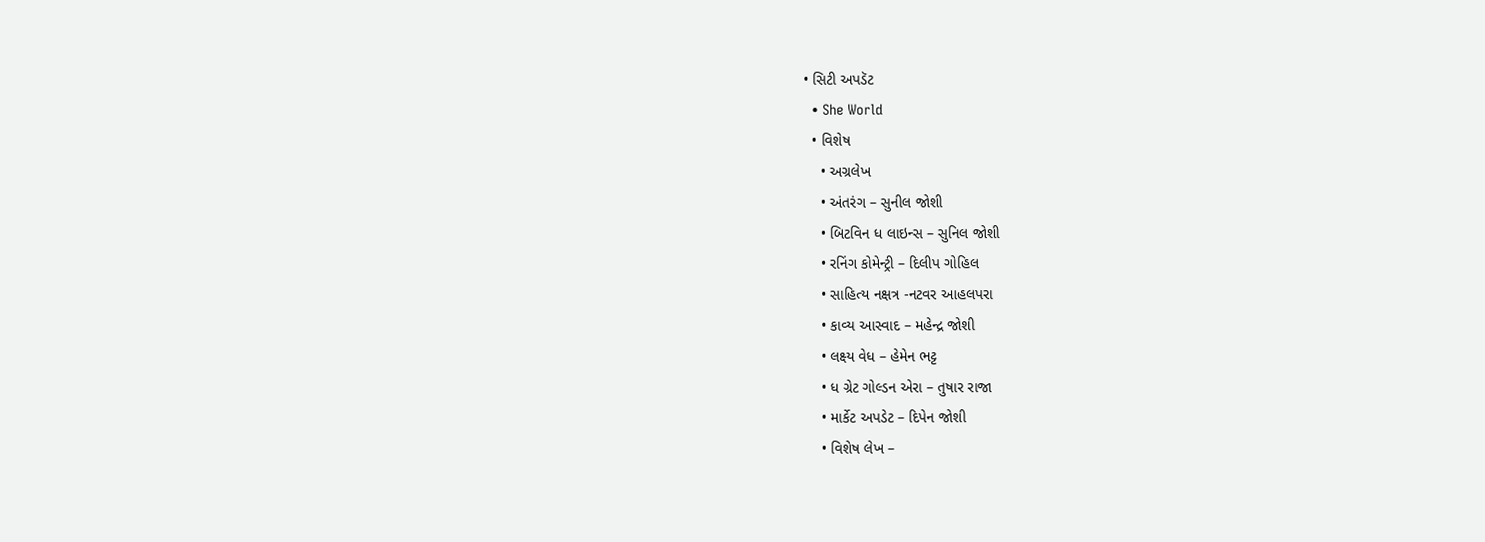• સિટી અપડૅટ
  • She World
  • વિશેષ
    • અગ્રલેખ
    • અંતરંગ – સુનીલ જોશી
    • બિટવિન ધ લાઇન્સ – સુનિલ જોશી
    • રનિંગ કોમેન્ટ્રી – દિલીપ ગોહિલ
    • સાહિત્ય નક્ષત્ર -નટવર આહલપરા
    • કાવ્ય આસ્વાદ – મહેન્દ્ર જોશી
    • લક્ષ્ય વેધ – હેમેન ભટ્ટ
    • ધ ગ્રેટ ગોલ્ડન એરા – તુષાર રાજા
    • માર્કેટ અપડેટ – દિપેન જોશી
    • વિશેષ લેખ –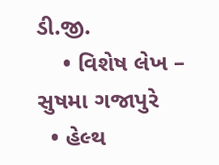ડી.જી.
    • વિશેષ લેખ – સુષમા ગજાપુરે
  • હેલ્થ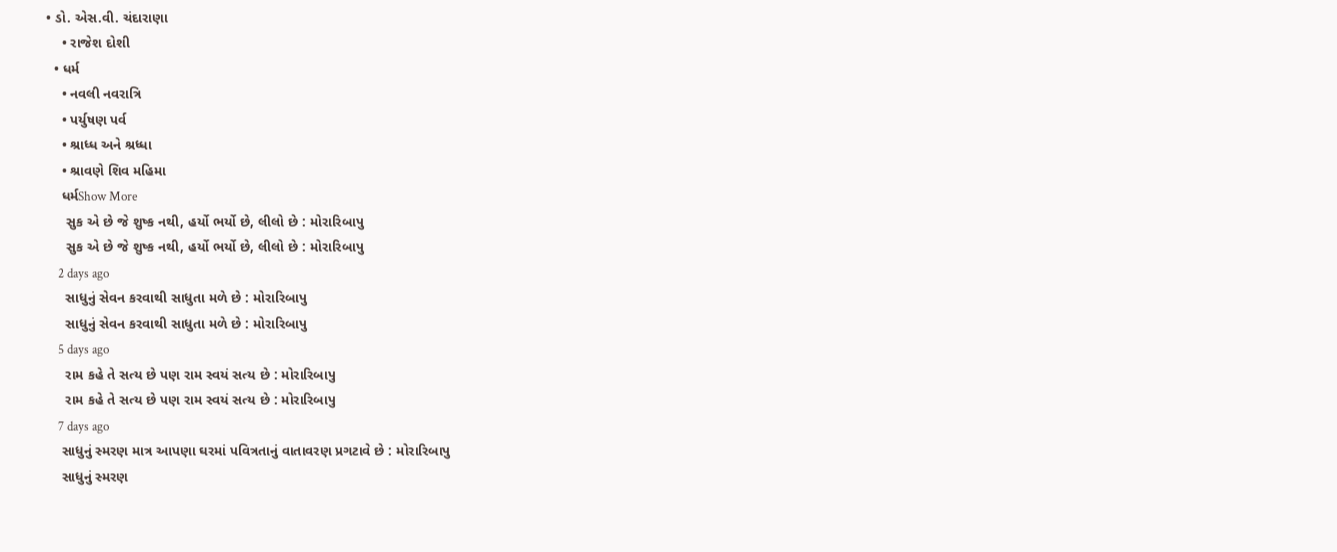• ડો. એસ.વી. ચંદારાણા
    • રાજેશ દોશી
  • ધર્મ
    • નવલી નવરાત્રિ
    • પર્યુષણ પર્વ
    • શ્રાધ્ધ અને શ્રધ્ધા
    • શ્રાવણે શિવ મહિમા
    ધર્મShow More
     સુક એ છે જે શુષ્ક નથી, હર્યો ભર્યો છે, લીલો છે : મોરારિબાપુ
     સુક એ છે જે શુષ્ક નથી, હર્યો ભર્યો છે, લીલો છે : મોરારિબાપુ
    2 days ago
     સાધુનું સેવન કરવાથી સાધુતા મળે છે : મોરારિબાપુ
     સાધુનું સેવન કરવાથી સાધુતા મળે છે : મોરારિબાપુ
    5 days ago
     રામ કહે તે સત્ય છે પણ રામ સ્વયં સત્ય છે : મોરારિબાપુ
     રામ કહે તે સત્ય છે પણ રામ સ્વયં સત્ય છે : મોરારિબાપુ
    7 days ago
    સાધુનું સ્મરણ માત્ર આપણા ઘરમાં પવિત્રતાનું વાતાવરણ પ્રગટાવે છે : મોરારિબાપુ
    સાધુનું સ્મરણ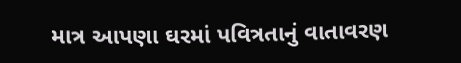માત્ર આપણા ઘરમાં પવિત્રતાનું વાતાવરણ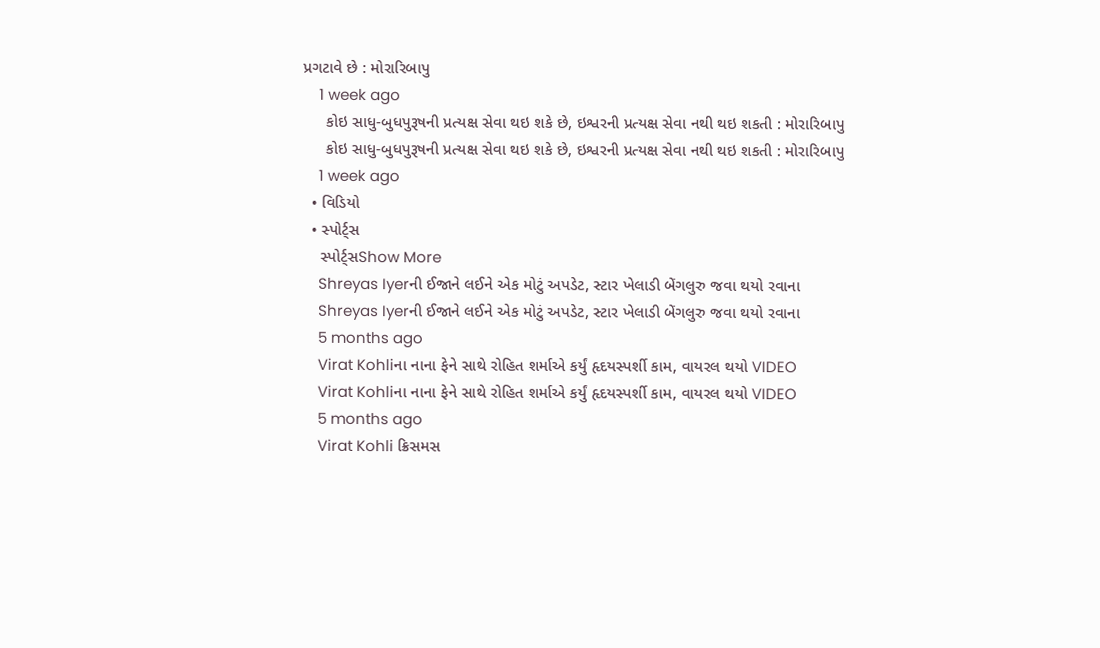પ્રગટાવે છે : મોરારિબાપુ
    1 week ago
     કોઇ સાધુ-બુધપુરૂષની પ્રત્યક્ષ સેવા થઇ શકે છે, ઇશ્વરની પ્રત્યક્ષ સેવા નથી થઇ શકતી : મોરારિબાપુ
     કોઇ સાધુ-બુધપુરૂષની પ્રત્યક્ષ સેવા થઇ શકે છે, ઇશ્વરની પ્રત્યક્ષ સેવા નથી થઇ શકતી : મોરારિબાપુ
    1 week ago
  • વિડિયો
  • સ્પોર્ટ્સ
    સ્પોર્ટ્સShow More
    Shreyas Iyerની ઈજાને લઈને એક મોટું અપડેટ, સ્ટાર ખેલાડી બેંગલુરુ જવા થયો રવાના
    Shreyas Iyerની ઈજાને લઈને એક મોટું અપડેટ, સ્ટાર ખેલાડી બેંગલુરુ જવા થયો રવાના
    5 months ago
    Virat Kohliના નાના ફેને સાથે રોહિત શર્માએ કર્યું હૃદયસ્પર્શી કામ, વાયરલ થયો VIDEO
    Virat Kohliના નાના ફેને સાથે રોહિત શર્માએ કર્યું હૃદયસ્પર્શી કામ, વાયરલ થયો VIDEO
    5 months ago
    Virat Kohli ક્રિસમસ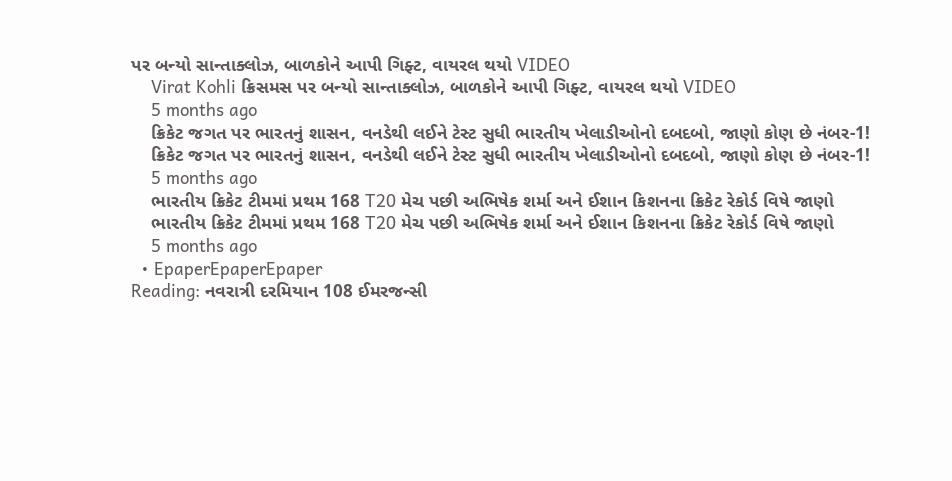પર બન્યો સાન્તાક્લોઝ, બાળકોને આપી ગિફ્ટ, વાયરલ થયો VIDEO
    Virat Kohli ક્રિસમસ પર બન્યો સાન્તાક્લોઝ, બાળકોને આપી ગિફ્ટ, વાયરલ થયો VIDEO
    5 months ago
    ક્રિકેટ જગત પર ભારતનું શાસન, વનડેથી લઈને ટેસ્ટ સુધી ભારતીય ખેલાડીઓનો દબદબો, જાણો કોણ છે નંબર-1!
    ક્રિકેટ જગત પર ભારતનું શાસન, વનડેથી લઈને ટેસ્ટ સુધી ભારતીય ખેલાડીઓનો દબદબો, જાણો કોણ છે નંબર-1!
    5 months ago
    ભારતીય ક્રિકેટ ટીમમાં પ્રથમ 168 T20 મેચ પછી અભિષેક શર્મા અને ઈશાન કિશનના ક્રિકેટ રેકોર્ડ વિષે જાણો
    ભારતીય ક્રિકેટ ટીમમાં પ્રથમ 168 T20 મેચ પછી અભિષેક શર્મા અને ઈશાન કિશનના ક્રિકેટ રેકોર્ડ વિષે જાણો
    5 months ago
  • EpaperEpaperEpaper
Reading: નવરાત્રી દરમિયાન 108 ઈમરજન્સી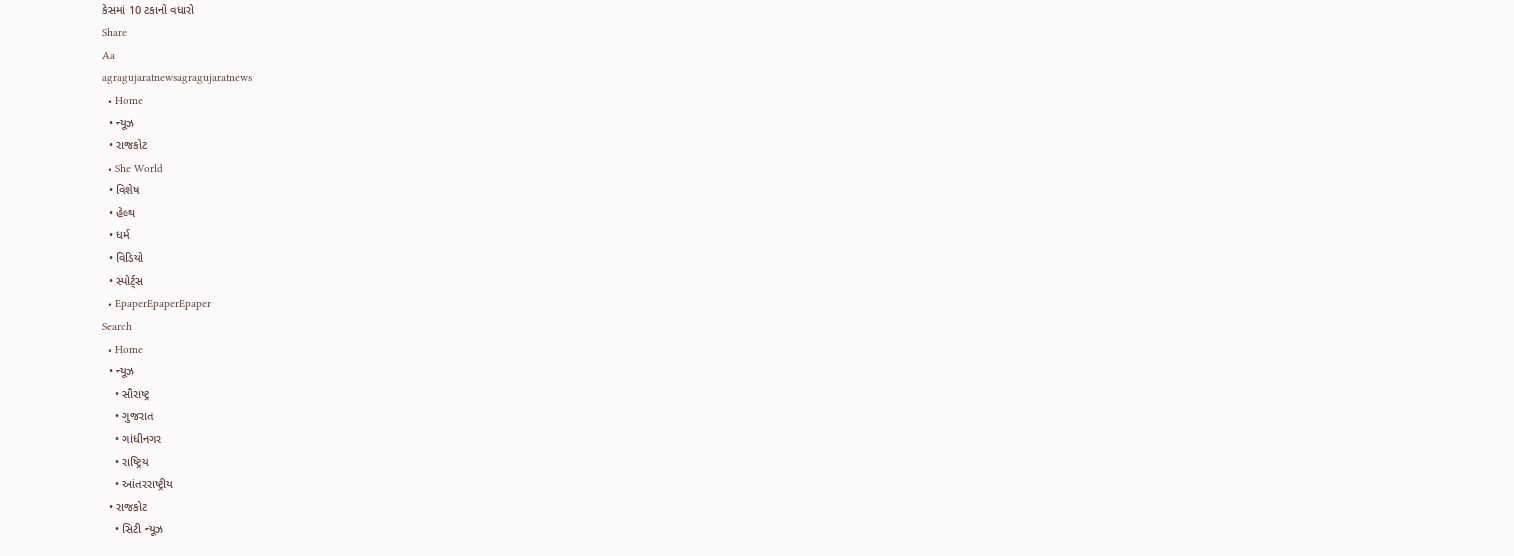કેસમાં 10 ટકાનો વધારો
Share
Aa
agragujaratnewsagragujaratnews
  • Home
  • ન્યૂઝ
  • રાજકોટ
  • She World
  • વિશેષ
  • હેલ્થ
  • ધર્મ
  • વિડિયો
  • સ્પોર્ટ્સ
  • EpaperEpaperEpaper
Search
  • Home
  • ન્યૂઝ
    • સૌરાષ્ટ્ર
    • ગુજરાત
    • ગાંધીનગર
    • રાષ્ટ્રિય
    • આંતરરાષ્ટ્રીય
  • રાજકોટ
    • સિટી ન્યૂઝ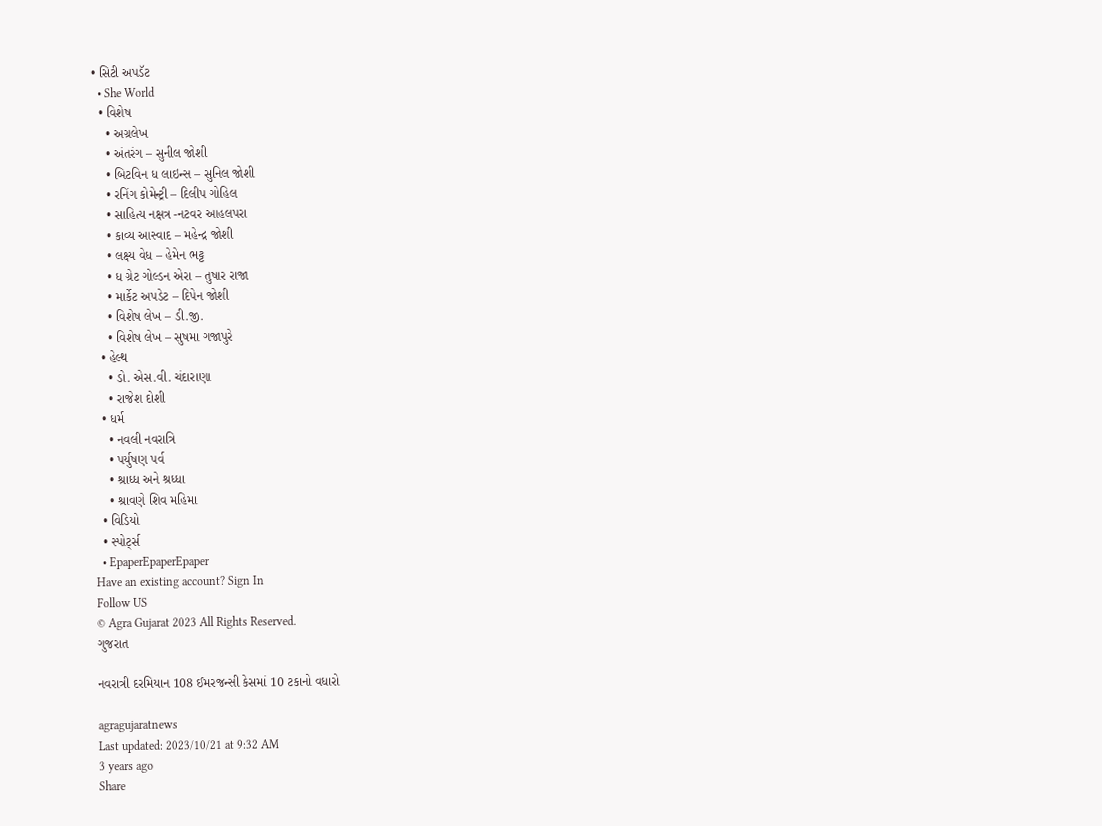• સિટી અપડૅટ
  • She World
  • વિશેષ
    • અગ્રલેખ
    • અંતરંગ – સુનીલ જોશી
    • બિટવિન ધ લાઇન્સ – સુનિલ જોશી
    • રનિંગ કોમેન્ટ્રી – દિલીપ ગોહિલ
    • સાહિત્ય નક્ષત્ર -નટવર આહલપરા
    • કાવ્ય આસ્વાદ – મહેન્દ્ર જોશી
    • લક્ષ્ય વેધ – હેમેન ભટ્ટ
    • ધ ગ્રેટ ગોલ્ડન એરા – તુષાર રાજા
    • માર્કેટ અપડેટ – દિપેન જોશી
    • વિશેષ લેખ – ડી.જી.
    • વિશેષ લેખ – સુષમા ગજાપુરે
  • હેલ્થ
    • ડો. એસ.વી. ચંદારાણા
    • રાજેશ દોશી
  • ધર્મ
    • નવલી નવરાત્રિ
    • પર્યુષણ પર્વ
    • શ્રાધ્ધ અને શ્રધ્ધા
    • શ્રાવણે શિવ મહિમા
  • વિડિયો
  • સ્પોર્ટ્સ
  • EpaperEpaperEpaper
Have an existing account? Sign In
Follow US
© Agra Gujarat 2023 All Rights Reserved.
ગુજરાત

નવરાત્રી દરમિયાન 108 ઈમરજન્સી કેસમાં 10 ટકાનો વધારો

agragujaratnews
Last updated: 2023/10/21 at 9:32 AM
3 years ago
Share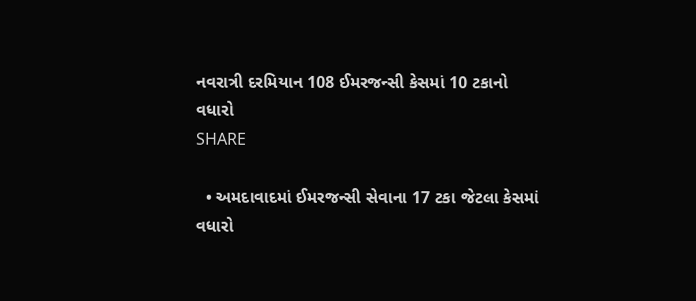નવરાત્રી દરમિયાન 108 ઈમરજન્સી કેસમાં 10 ટકાનો વધારો
SHARE

  • અમદાવાદમાં ઈમરજન્સી સેવાના 17 ટકા જેટલા કેસમાં વધારો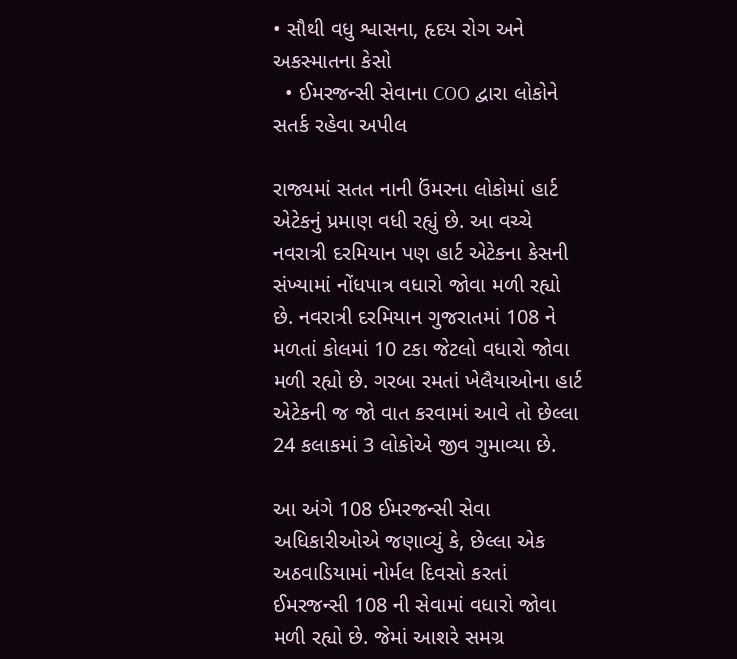• સૌથી વધુ શ્વાસના, હૃદય રોગ અને અકસ્માતના કેસો
  • ઈમરજન્સી સેવાના COO દ્વારા લોકોને સતર્ક રહેવા અપીલ

રાજ્યમાં સતત નાની ઉંમરના લોકોમાં હાર્ટ એટેકનું પ્રમાણ વધી રહ્યું છે. આ વચ્ચે નવરાત્રી દરમિયાન પણ હાર્ટ એટેકના કેસની સંખ્યામાં નોંધપાત્ર વધારો જોવા મળી રહ્યો છે. નવરાત્રી દરમિયાન ગુજરાતમાં 108 ને મળતાં કોલમાં 10 ટકા જેટલો વધારો જોવા મળી રહ્યો છે. ગરબા રમતાં ખેલૈયાઓના હાર્ટ એટેકની જ જો વાત કરવામાં આવે તો છેલ્લા 24 કલાકમાં 3 લોકોએ જીવ ગુમાવ્યા છે.

આ અંગે 108 ઈમરજન્સી સેવા અધિકારીઓએ જણાવ્યું કે, છેલ્લા એક અઠવાડિયામાં નોર્મલ દિવસો કરતાં ઈમરજન્સી 108 ની સેવામાં વધારો જોવા મળી રહ્યો છે. જેમાં આશરે સમગ્ર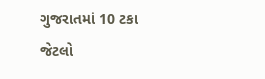ગુજરાતમાં 10 ટકા જેટલો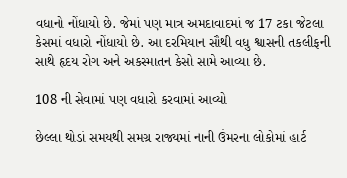વધાનો નોંધાયો છે. જેમાં પણ માત્ર અમદાવાદમાં જ 17 ટકા જેટલા કેસમાં વધારો નોંધાયો છે. આ દરમિયાન સૌથી વધુ શ્વાસની તકલીફની સાથે હૃદય રોગ અને અકસ્માતન કેસો સામે આવ્યા છે.

108 ની સેવામાં પણ વધારો કરવામાં આવ્યો

છેલ્લા થોડાં સમયથી સમગ્ર રાજ્યમાં નાની ઉંમરના લોકોમાં હાર્ટ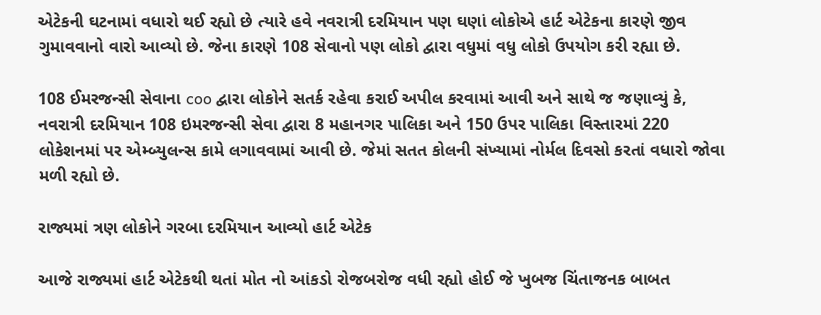એટેકની ઘટનામાં વધારો થઈ રહ્યો છે ત્યારે હવે નવરાત્રી દરમિયાન પણ ઘણાં લોકોએ હાર્ટ એટેકના કારણે જીવ ગુમાવવાનો વારો આવ્યો છે. જેના કારણે 108 સેવાનો પણ લોકો દ્વારા વધુમાં વધુ લોકો ઉપયોગ કરી રહ્યા છે.

108 ઈમરજન્સી સેવાના coo દ્વારા લોકોને સતર્ક રહેવા કરાઈ અપીલ કરવામાં આવી અને સાથે જ જણાવ્યું કે, નવરાત્રી દરમિયાન 108 ઇમરજન્સી સેવા દ્વારા 8 મહાનગર પાલિકા અને 150 ઉપર પાલિકા વિસ્તારમાં 220 લોકેશનમાં પર એમ્બ્યુલન્સ કામે લગાવવામાં આવી છે. જેમાં સતત કોલની સંખ્યામાં નોર્મલ દિવસો કરતાં વધારો જોવા મળી રહ્યો છે.

રાજ્યમાં ત્રણ લોકોને ગરબા દરમિયાન આવ્યો હાર્ટ એટેક

આજે રાજ્યમાં હાર્ટ એટેકથી થતાં મોત નો આંકડો રોજબરોજ વધી રહ્યો હોઈ જે ખુબજ ચિંતાજનક બાબત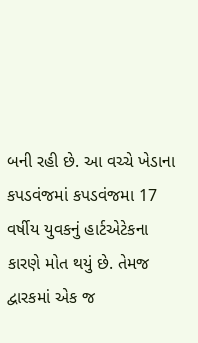બની રહી છે. આ વચ્ચે ખેડાના કપડવંજમાં કપડવંજમા 17 વર્ષીય યુવકનું હાર્ટએટેકના કારણે મોત થયું છે. તેમજ દ્વારકમાં એક જ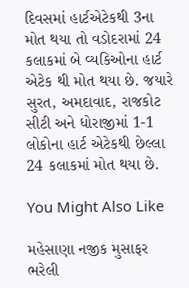દિવસમાં હાર્ટએટેકથી 3ના મોત થયા તો વડોદરામાં 24 કલાકમાં બે વ્યકિઓના હાર્ટ એટેક થી મોત થયા છે. જયારે સુરત, અમદાવાદ, રાજકોટ સીટી અને ધોરાજીમાં 1-1 લોકોના હાર્ટ એટેકથી છેલ્લા 24 કલાકમાં મોત થયા છે.

You Might Also Like

મહેસાણા નજીક મુસાફર ભરેલી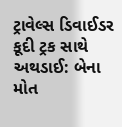ટ્રાવેલ્સ ડિવાઈડર કૂદી ટ્રક સાથે અથડાઈ: બેના મોત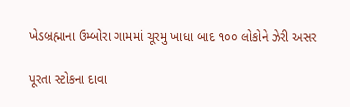ખેડબ્રહ્માના ઉમ્બોરા ગામમાં ચૂરમુ ખાધા બાદ ૧૦૦ લોકોને ઝેરી અસર

પૂરતા સ્ટોકના દાવા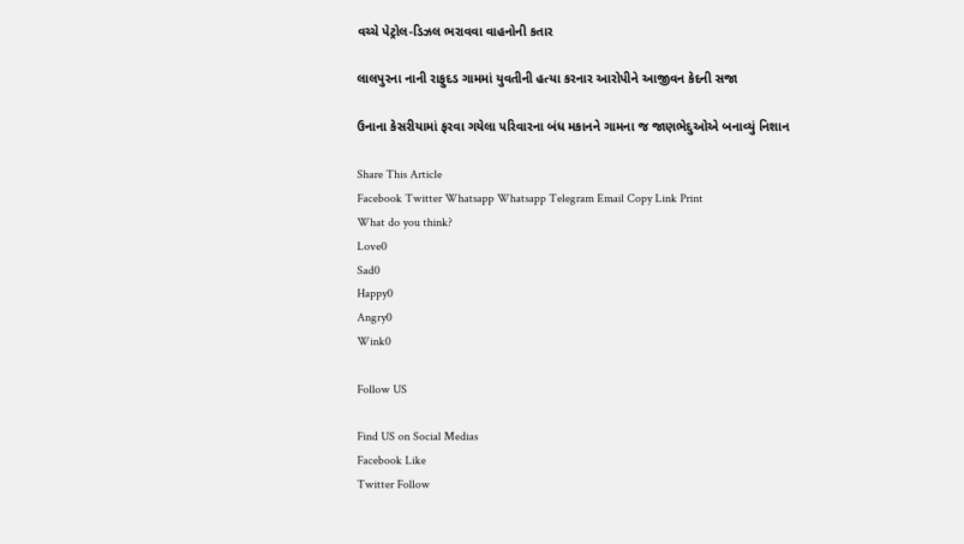વચ્ચે પેટ્રોલ-ડિઝલ ભરાવવા વાહનોની કતાર

લાલપુરના નાની રાફુદડ ગામમાં યુવતીની હત્યા કરનાર આરોપીને આજીવન કેદની સજા

ઉનાના કેસરીયામાં ફરવા ગયેલા પરિવારના બંધ મકાનને ગામના જ જાણભેદુઓએ બનાવ્યું નિશાન

Share This Article
Facebook Twitter Whatsapp Whatsapp Telegram Email Copy Link Print
What do you think?
Love0
Sad0
Happy0
Angry0
Wink0

Follow US

Find US on Social Medias
Facebook Like
Twitter Follow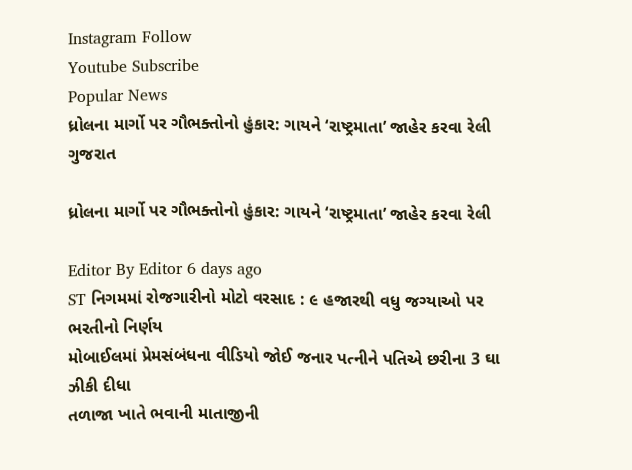Instagram Follow
Youtube Subscribe
Popular News
ધ્રોલના માર્ગો પર ગૌભક્તોનો હુંકાર: ગાયને ‘રાષ્ટ્રમાતા’ જાહેર કરવા રેલી
ગુજરાત

ધ્રોલના માર્ગો પર ગૌભક્તોનો હુંકાર: ગાયને ‘રાષ્ટ્રમાતા’ જાહેર કરવા રેલી

Editor By Editor 6 days ago
ST નિગમમાં રોજગારીનો મોટો વરસાદ : ૯ હજારથી વધુ જગ્યાઓ પર ભરતીનો નિર્ણય
મોબાઈલમાં પ્રેમસંબંધના વીડિયો જોઈ જનાર પત્નીને પતિએ છરીના 3 ઘા ઝીકી દીધા
તળાજા ખાતે ભવાની માતાજીની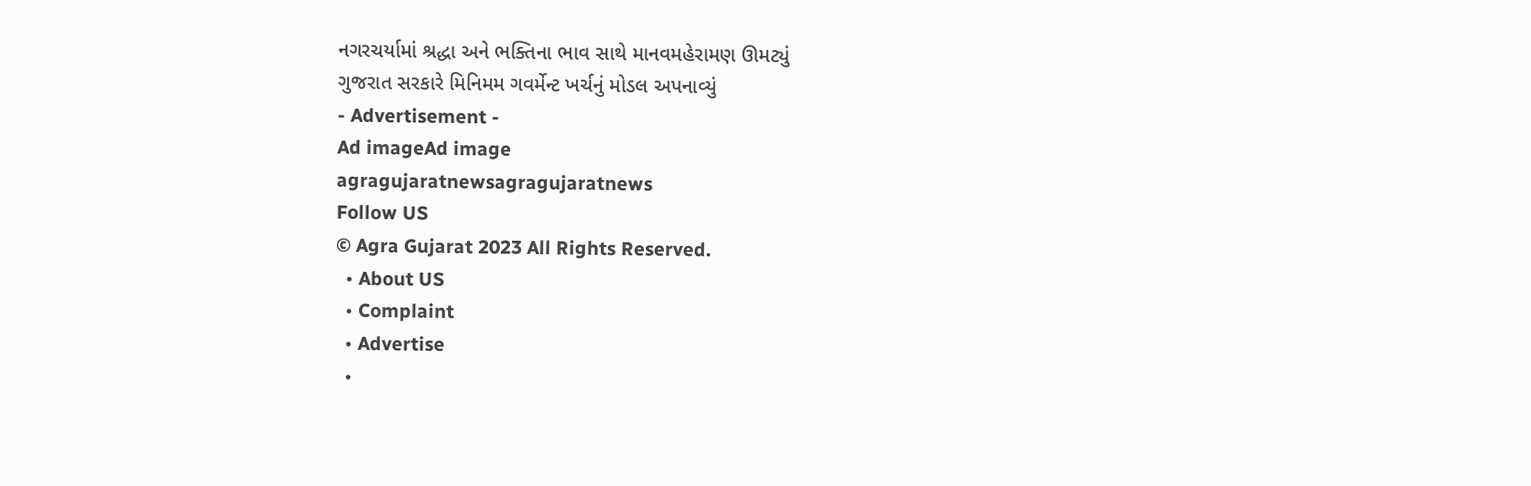નગરચર્યામાં શ્રદ્ધા અને ભક્તિના ભાવ સાથે માનવમહેરામણ ઊમટ્યું
ગુજરાત સરકારે મિનિમમ ગવર્મેન્ટ ખર્ચનું મોડલ અપનાવ્યું
- Advertisement -
Ad imageAd image
agragujaratnewsagragujaratnews
Follow US
© Agra Gujarat 2023 All Rights Reserved.
  • About US
  • Complaint
  • Advertise
  •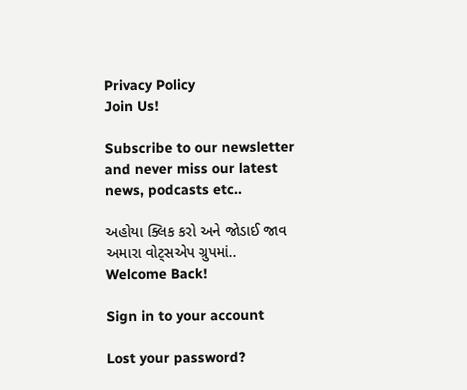Privacy Policy
Join Us!

Subscribe to our newsletter and never miss our latest news, podcasts etc..

અહોયા ક્લિક કરો અને જોડાઈ જાવ અમારા વોટ્સએપ ગ્રુપમાં..
Welcome Back!

Sign in to your account

Lost your password?